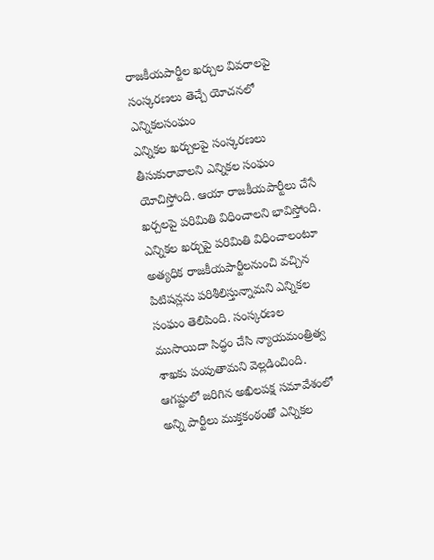రాజకీయపార్టీల ఖర్చుల వివరాలపై సంస్కరణలు తెచ్చే యోచనలో ఎన్నికలసంఘం
ఎన్నికల ఖర్చులపై సంస్కరణలు తీసుకురావాలని ఎన్నికల సంఘం యోచిస్తోంది. ఆయా రాజకీయపార్టీలు చేసే ఖర్చలపై పరిమితి విధించాలని భావిస్తోంది. ఎన్నికల ఖర్చుపై పరిమితి విధించాలంటూ అత్యధిక రాజకీయపార్టీలనుంచి వచ్చిన పిటిషన్లను పరిశీలిస్తున్నామని ఎన్నికల సంఘం తెలిపింది. సంస్కరణల ముసాయిదా సిద్ధం చేసి న్యాయమంత్రిత్వ శాఖకు పంపుతామని వెల్లడించింది.
ఆగష్టులో జరిగిన అఖిలపక్ష సమావేశంలో అన్ని పార్టీలు ముక్తకంఠంతో ఎన్నికల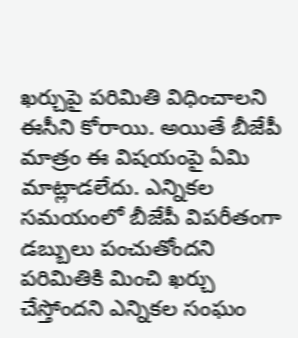ఖర్చుపై పరిమితి విధించాలని ఈసీని కోరాయి. అయితే బీజేపీ మాత్రం ఈ విషయంపై ఏమి మాట్లాడలేదు. ఎన్నికల సమయంలో బీజేపీ విపరీతంగా డబ్బులు పంచుతోందని పరిమితికి మించి ఖర్చు చేస్తోందని ఎన్నికల సంఘం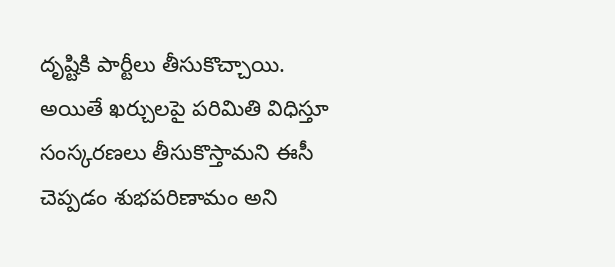దృష్టికి పార్టీలు తీసుకొచ్చాయి. అయితే ఖర్చులపై పరిమితి విధిస్తూ సంస్కరణలు తీసుకొస్తామని ఈసీ చెప్పడం శుభపరిణామం అని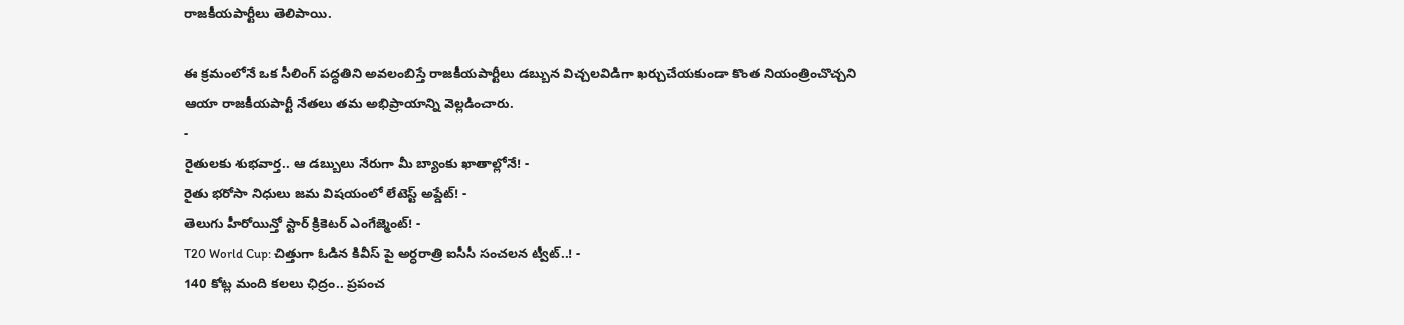రాజకీయపార్టీలు తెలిపాయి.

ఈ క్రమంలోనే ఒక సీలింగ్ పద్ధతిని అవలంబిస్తే రాజకీయపార్టీలు డబ్బున విచ్చలవిడిగా ఖర్చుచేయకుండా కొంత నియంత్రించొచ్చని ఆయా రాజకీయపార్టీ నేతలు తమ అభిప్రాయాన్ని వెల్లడించారు.
-
రైతులకు శుభవార్త.. ఆ డబ్బులు నేరుగా మీ బ్యాంకు ఖాతాల్లోనే! -
రైతు భరోసా నిధులు జమ విషయంలో లేటెస్ట్ అప్డేట్! -
తెలుగు హీరోయిన్తో స్టార్ క్రికెటర్ ఎంగేజ్మెంట్! -
T20 World Cup: చిత్తుగా ఓడిన కివీస్ పై అర్ధరాత్రి ఐసీసీ సంచలన ట్వీట్..! -
140 కోట్ల మంది కలలు ఛిద్రం.. ప్రపంచ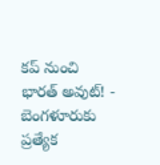కప్ నుంచి భారత్ అవుట్! -
బెంగళూరుకు ప్రత్యేక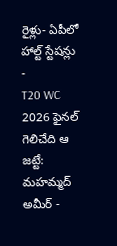రైళ్లు- ఏపీలో హాల్ట్ స్టేషన్లు -
T20 WC 2026 ఫైనల్ గెలిచేది ఆ జట్టే: మహమ్మద్ అమీర్ -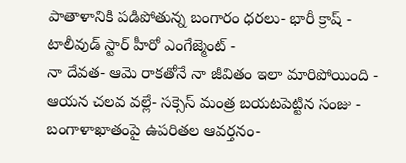పాతాళానికి పడిపోతున్న బంగారం ధరలు- భారీ క్రాష్ -
టాలీవుడ్ స్టార్ హీరో ఎంగేజ్మెంట్ -
నా దేవత- ఆమె రాకతోనే నా జీవితం ఇలా మారిపోయింది -
ఆయన చలవ వల్లే- సక్సెస్ మంత్ర బయటపెట్టిన సంజు -
బంగాళాఖాతంపై ఉపరితల ఆవర్తనం-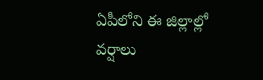ఏపీలోని ఈ జిల్లాల్లో వర్షాలు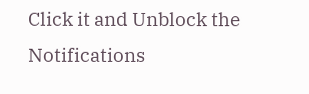Click it and Unblock the Notifications